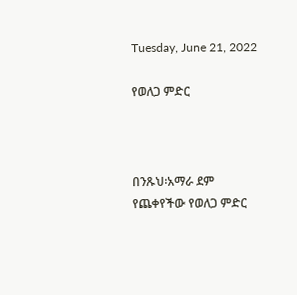Tuesday, June 21, 2022

የወለጋ ምድር



በንጹህ፡አማራ ደም የጨቀየችው የወለጋ ምድር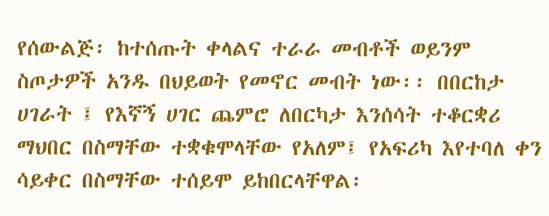የሰውልጅ፡ ከተሰጡት ቀላልና ተራራ መብቶች ወይንም ስጦታዎች አንዱ በህይወት የመኖር መብት ነው፡፡ በበርከታ ሀገራት ፤ የእኛኝ ሀገር ጨምሮ ለበርካታ እንሰሳት ተቆርቋሪ ማህበር በስማቸው ተቋቁሞላቸው የአለም፤ የአፍሪካ እየተባለ ቀን ሳይቀር በስማቸው ተሰይሞ ይከበርላቸዋል፡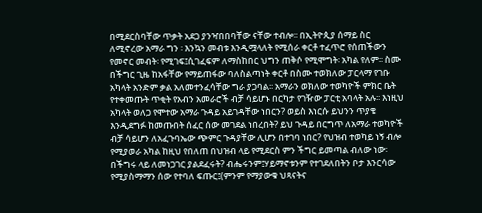በሚደርስባቸው ጥቃት አደጋ ያንዣበበባቸው ናቸው ተብሎ፡፡ በኢትዮጲያ ሰማይ ስር ለሚኖረው አማራ ግን ፡ እንኳን መብቱ እንዲሟላለት የሚሰራ ቀርቶ ተፈጥሮ የሰጠችውን የመኖር መብት፡ የሚገፍ፤ሲገፈፍም ለማስከበር ህግን ጠቅሶ የሚሞግት፡ አካል የለም፡፡ ስሙ በችግር ጊዜ ከአፋቸው የማይጠፋው ባለስልጣነት ቀርቶ በስሙ ተወክለው ፓርላማ የገቡ አካላት አንድም ቃል አለመተንፈሳቸው ግራ ያጋባል፡፡ አማራን ወክለው ተወካዮች ምክር ቤት የተቀመጡት ጥቂት የአብን አመራሮች ብቻ ሳይሆኑ በርካታ የገዥው ፓርቲ አባላት አሉ፡፡ እነዚህ አካላት ወለጋ የሞተው አማራ ጉዳይ አይገዳቸው ነበርን? ወይስ እነርሱ ይህንን ጥያቄ እንዲደግፉ ከመጡበት ሰፈር ሰው መገደል ነበረበት? ይህ ጉዳይ በርግጥ ለአማራ ተወካዮች ብቻ ሳይሆን ለአፈጉባኤው ጭምር ጉዳያቸው ሊሆን በተገባ ነበር? የህዝብ ተወካይ ነኝ ብሎ የሚያወራ አካል ከዚህ የበለጠ በህዝብ ላይ የሚደርስ ምን ችግር ይመጣል ብለው ነው፡ በችግሩ ላይ ለመነጋገር ያልደፈሩት? ብሔሩንም፤ሃይማኖቱንም የተገደለበትን ቦታ እንርሳው የሚያስማማን ሰው የተባለ ፍጡር፤(ምንም የማያውቁ ህጻናትና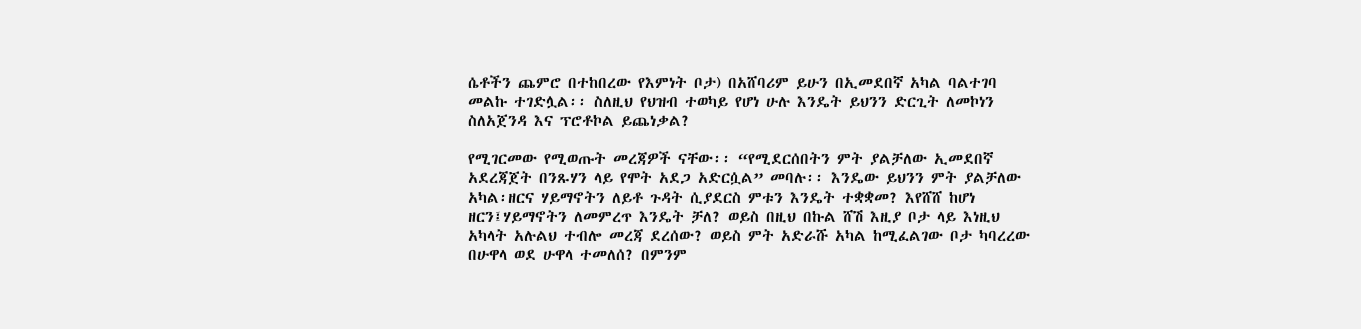ሴቶችን ጨምሮ በተከበረው የእምነት ቦታ) በአሸባሪም ይሁን በኢመደበኛ አካል ባልተገባ መልኩ ተገድሏል፡፡ ስለዚህ የህዝብ ተወካይ የሆነ ሁሉ እንዴት ይህንን ድርጊት ለመኮነን ስለአጀንዳ እና ፕሮቶኮል ይጨነቃል?

የሚገርመው የሚወጡት መረጃዎች ናቸው፡፡ “የሚደርሰበትን ምት ያልቻለው ኢመደበኛ አደረጃጀት በንጹሃን ላይ የሞት አደጋ አድርሷል” መባሉ፡፡ እንዴው ይህንን ምት ያልቻለው አካል፡ዘርና ሃይማኖትን ለይቶ ጉዳት ሲያደርስ ምቱን እንዴት ተቋቋመ? እየሸሸ ከሆነ ዘርን፤ሃይማኖትን ለመምረጥ እንዴት ቻለ? ወይስ በዚህ በኩል ሸሽ እዚያ ቦታ ላይ እነዚህ አካላት አሉልህ ተብሎ መረጃ ደረሰው? ወይስ ምት አድራሹ አካል ከሚፈልገው ቦታ ካባረረው በሁዋላ ወደ ሁዋላ ተመለሰ? በምንም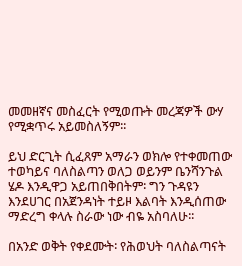መመዘኛና መስፈርት የሚወጡት መረጃዎች ውሃ የሚቋጥሩ አይመስለኝም፡፡

ይህ ድርጊት ሲፈጸም አማራን ወክሎ የተቀመጠው ተወካይና ባለስልጣን ወለጋ ወይንም ቤንሻንጉል ሄዶ እንዲዋጋ አይጠበቅበትም፡ ግን ጉዳዩን እንደሀገር በአጀንዳነት ተይዞ እልባት እንዲሰጠው ማድረግ ቀላሉ ስራው ነው ብዬ አስባለሁ፡፡

በአንድ ወቅት የቀደሙት፡ የሕወህት ባለስልጣናት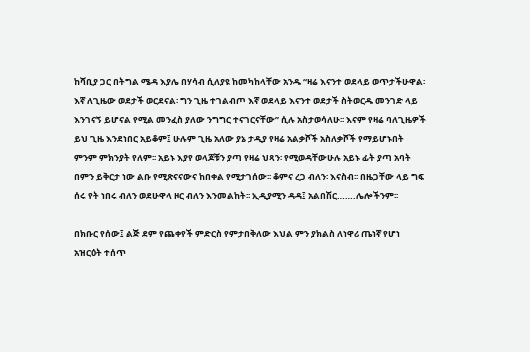ከሻቢያ ጋር በትግል ሜዳ እያሌ በሃሳብ ሲለያዩ ከመካከላቸው አንዱ “ዛሬ እናንተ ወደላይ ወጥታችሁዋል፡ እኛ ለጊዜው ወደታች ወርደናል፡ ግን ጊዜ ተገልብጦ እኛ ወደላይ እናንተ ወደታች ስትወርዱ መንገድ ላይ እንገናኝ ይሆናል የሚል መንፈስ ያለው ንግግር ተናገርናቸው” ሲሉ አስታወሳለሁ፡፡ እናም የዛሬ ባለጊዜዎች ይህ ጊዜ እንደነበር አይቆም፤ ሁሉም ጊዜ አለው ያኔ ታዲያ የዛሬ አልቃሾች አስለቃሾች የማይሆኑበት ምንም ምክንያት የለም፡፡ አይኑ እያየ ወላጆቹን ያጣ የዛሬ ህጻን፡ የሚወዳቸውሁሉ አይኑ ፊት ያጣ አባት በምን ይቅርታ ነው ልቡ የሚጽናናውና ከበቀል የሚታገሰው፡፡ ቆምና ረጋ ብለን፡ እናስብ፡፡ በዜጋቸው ላይ ግፍ ሰሩ የት ነበሩ ብለን ወደሁዋላ ዞር ብለን እንመልከት፡፡ ኢዲያሚን ዳዳ፤ አልበሽር…….ሌሎችንም፡፡

በክቡር የሰው፤ ልጅ ደም የጨቀየች ምድርስ የምታበቅለው እህል ምን ያክልስ ለነዋሪ ጤነኛ የሆነ አዝርዕት ተሰጥ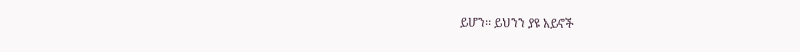ይሆን፡፡ ይህንን ያዩ አይኖች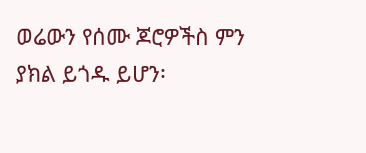ወሬውን የሰሙ ጆሮዎችስ ምን ያክል ይጎዱ ይሆን፡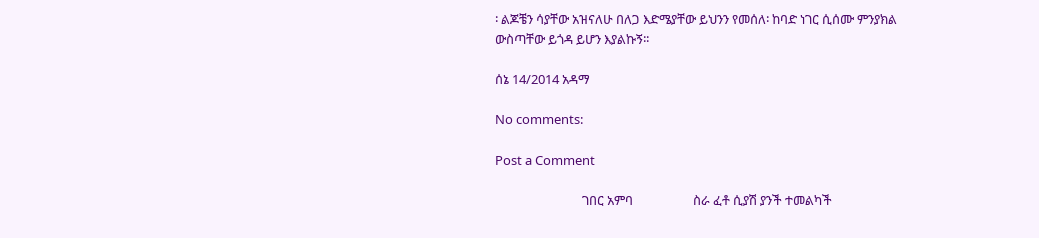፡ ልጆቼን ሳያቸው አዝናለሁ በለጋ እድሜያቸው ይህንን የመሰለ፡ ከባድ ነገር ሲሰሙ ምንያክል ውስጣቸው ይጎዳ ይሆን እያልኩኝ፡፡

ሰኔ 14/2014 አዳማ

No comments:

Post a Comment

                             ገበር አምባ                    ስራ ፈቶ ሲያሽ ያንች ተመልካች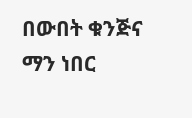በውበት ቁንጅና ማን ነበር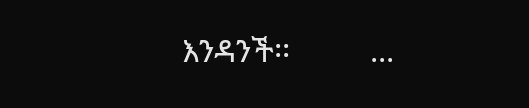እንዳንች፡፡          ...